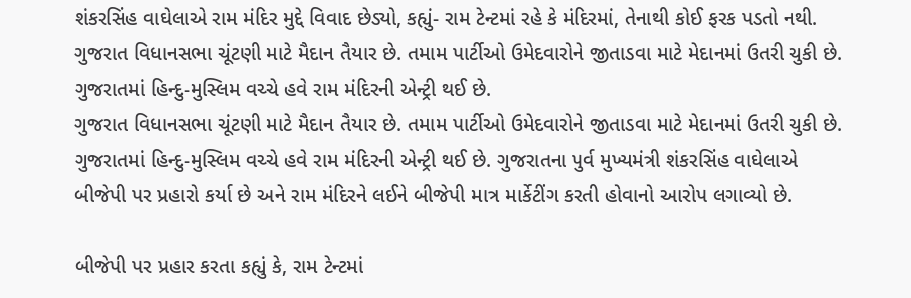શંકરસિંહ વાઘેલાએ રામ મંદિર મુદ્દે વિવાદ છેડ્યો, કહ્યું- રામ ટેન્ટમાં રહે કે મંદિરમાં, તેનાથી કોઈ ફરક પડતો નથી.
ગુજરાત વિધાનસભા ચૂંટણી માટે મૈદાન તૈયાર છે. તમામ પાર્ટીઓ ઉમેદવારોને જીતાડવા માટે મેદાનમાં ઉતરી ચુકી છે. ગુજરાતમાં હિન્દુ-મુસ્લિમ વચ્ચે હવે રામ મંદિરની એન્ટ્રી થઈ છે.
ગુજરાત વિધાનસભા ચૂંટણી માટે મૈદાન તૈયાર છે. તમામ પાર્ટીઓ ઉમેદવારોને જીતાડવા માટે મેદાનમાં ઉતરી ચુકી છે. ગુજરાતમાં હિન્દુ-મુસ્લિમ વચ્ચે હવે રામ મંદિરની એન્ટ્રી થઈ છે. ગુજરાતના પુર્વ મુખ્યમંત્રી શંકરસિંહ વાઘેલાએ બીજેપી પર પ્રહારો કર્યા છે અને રામ મંદિરને લઈને બીજેપી માત્ર માર્કેટીંગ કરતી હોવાનો આરોપ લગાવ્યો છે.

બીજેપી પર પ્રહાર કરતા કહ્યું કે, રામ ટેન્ટમાં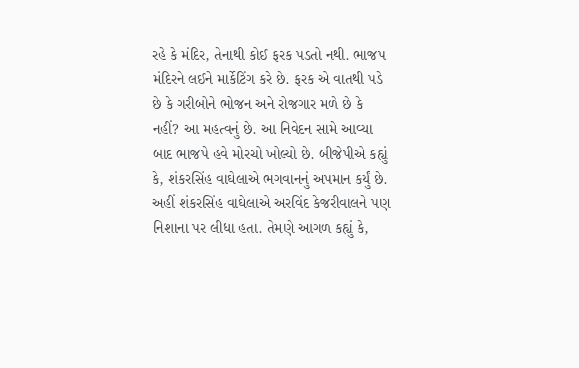રહે કે મંદિર, તેનાથી કોઈ ફરક પડતો નથી. ભાજપ મંદિરને લઈને માર્કેટિંગ કરે છે. ફરક એ વાતથી પડે છે કે ગરીબોને ભોજન અને રોજગાર મળે છે કે નહીં? આ મહત્વનું છે. આ નિવેદન સામે આવ્યા બાદ ભાજપે હવે મોરચો ખોલ્યો છે. બીજેપીએ કહ્યું કે, શંકરસિંહ વાઘેલાએ ભગવાનનું અપમાન કર્યું છે.
અહીં શંકરસિંહ વાઘેલાએ અરવિંદ કેજરીવાલને પણ નિશાના પર લીધા હતા. તેમણે આગળ કહ્યું કે,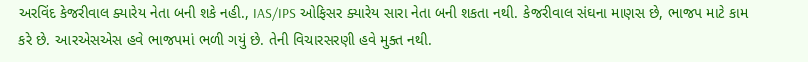અરવિંદ કેજરીવાલ ક્યારેય નેતા બની શકે નહી., IAS/IPS ઓફિસર ક્યારેય સારા નેતા બની શકતા નથી. કેજરીવાલ સંઘના માણસ છે, ભાજપ માટે કામ કરે છે. આરએસએસ હવે ભાજપમાં ભળી ગયું છે. તેની વિચારસરણી હવે મુક્ત નથી.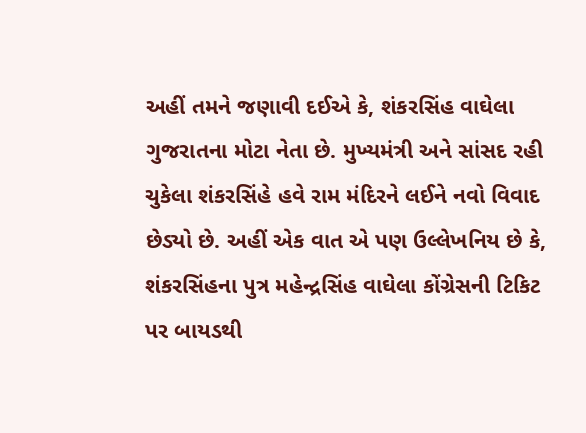અહીં તમને જણાવી દઈએ કે, શંકરસિંહ વાઘેલા ગુજરાતના મોટા નેતા છે. મુખ્યમંત્રી અને સાંસદ રહી ચુકેલા શંકરસિંહે હવે રામ મંદિરને લઈને નવો વિવાદ છેડ્યો છે. અહીં એક વાત એ પણ ઉલ્લેખનિય છે કે, શંકરસિંહના પુત્ર મહેન્દ્રસિંહ વાઘેલા કોંગ્રેસની ટિકિટ પર બાયડથી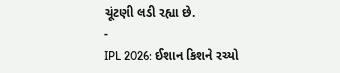ચૂંટણી લડી રહ્યા છે.
-
IPL 2026: ઈશાન કિશને રચ્યો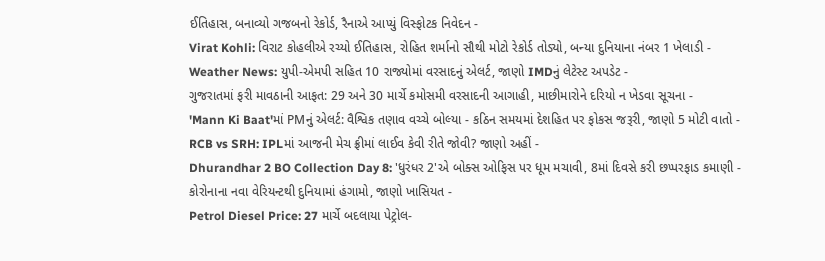ઈતિહાસ, બનાવ્યો ગજબનો રેકોર્ડ, રૈનાએ આપ્યું વિસ્ફોટક નિવેદન -
Virat Kohli: વિરાટ કોહલીએ રચ્યો ઈતિહાસ, રોહિત શર્માનો સૌથી મોટો રેકોર્ડ તોડ્યો, બન્યા દુનિયાના નંબર 1 ખેલાડી -
Weather News: યુપી-એમપી સહિત 10 રાજ્યોમાં વરસાદનું એલર્ટ, જાણો IMDનું લેટેસ્ટ અપડેટ -
ગુજરાતમાં ફરી માવઠાની આફત: 29 અને 30 માર્ચે કમોસમી વરસાદની આગાહી, માછીમારોને દરિયો ન ખેડવા સૂચના -
'Mann Ki Baat'માં PMનું એલર્ટ: વૈશ્વિક તણાવ વચ્ચે બોલ્યા - કઠિન સમયમાં દેશહિત પર ફોકસ જરૂરી, જાણો 5 મોટી વાતો -
RCB vs SRH: IPLમાં આજની મેચ ફ્રીમાં લાઈવ કેવી રીતે જોવી? જાણો અહીં -
Dhurandhar 2 BO Collection Day 8: 'ધુરંધર 2'એ બોક્સ ઓફિસ પર ધૂમ મચાવી, 8માં દિવસે કરી છપ્પરફાડ કમાણી -
કોરોનાના નવા વેરિયન્ટથી દુનિયામાં હંગામો, જાણો ખાસિયત -
Petrol Diesel Price: 27 માર્ચે બદલાયા પેટ્રોલ-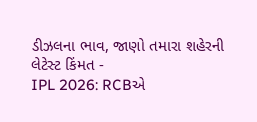ડીઝલના ભાવ, જાણો તમારા શહેરની લેટેસ્ટ કિંમત -
IPL 2026: RCBએ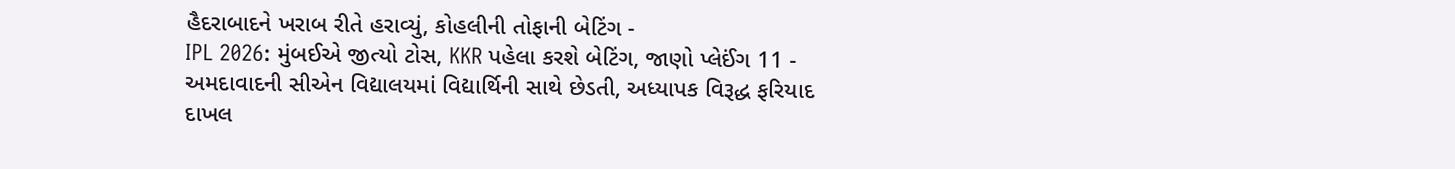હૈદરાબાદને ખરાબ રીતે હરાવ્યું, કોહલીની તોફાની બેટિંગ -
IPL 2026: મુંબઈએ જીત્યો ટોસ, KKR પહેલા કરશે બેટિંગ, જાણો પ્લેઈંગ 11 -
અમદાવાદની સીએન વિદ્યાલયમાં વિદ્યાર્થિની સાથે છેડતી, અધ્યાપક વિરૂદ્ધ ફરિયાદ દાખલ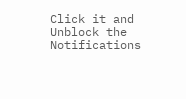Click it and Unblock the Notifications